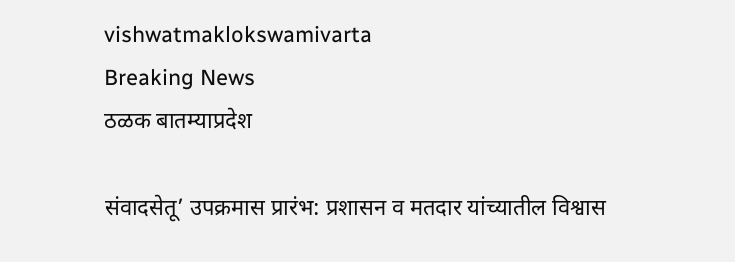vishwatmaklokswamivarta
Breaking News
ठळक बातम्याप्रदेश

संवादसेतू’ उपक्रमास प्रारंभ: प्रशासन व मतदार यांच्यातील विश्वास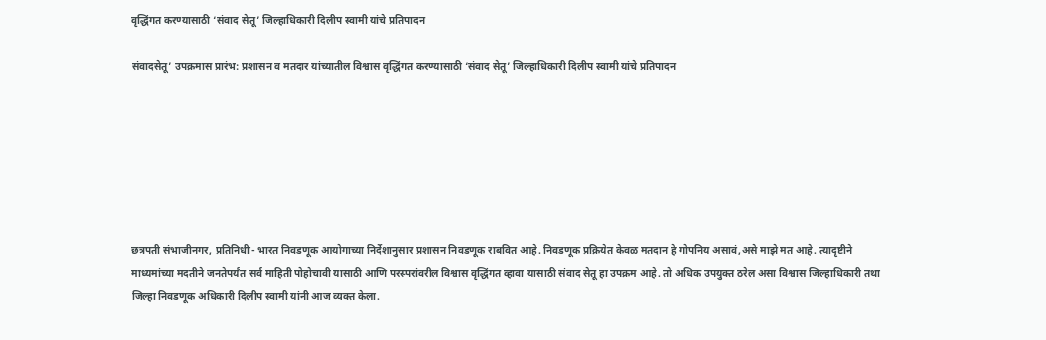वृद्धिंगत करण्यासाठी ‘संवाद सेतू’ जिल्हाधिकारी दिलीप स्वामी यांचे प्रतिपादन

संवादसेतू’ उपक्रमास प्रारंभ: प्रशासन व मतदार यांच्यातील विश्वास वृद्धिंगत करण्यासाठी ‘संवाद सेतू’ जिल्हाधिकारी दिलीप स्वामी यांचे प्रतिपादन







छत्रपती संभाजीनगर, प्रतिनिधी- भारत निवडणूक आयोगाच्या निर्देशानुसार प्रशासन निवडणूक राबवित आहे. निवडणूक प्रक्रियेत केवळ मतदान हे गोपनिय असावं,असे माझे मत आहे. त्यादृष्टीने माध्यमांच्या मदतीने जनतेपर्यंत सर्व माहिती पोहोचावी यासाठी आणि परस्परांवरील विश्वास वृद्धिंगत व्हावा यासाठी संवाद सेतू हा उपक्रम आहे. तो अधिक उपयुक्त ठरेल असा विश्वास जिल्हाधिकारी तथा जिल्हा निवडणूक अधिकारी दिलीप स्वामी यांनी आज व्यक्त केला.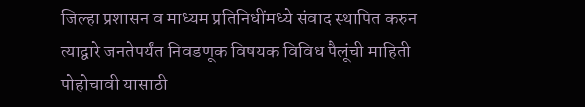जिल्हा प्रशासन व माध्यम प्रतिनिधींमध्ये संवाद स्थापित करुन त्याद्वारे जनतेपर्यंत निवडणूक विषयक विविध पैलूंची माहिती पोहोचावी यासाठी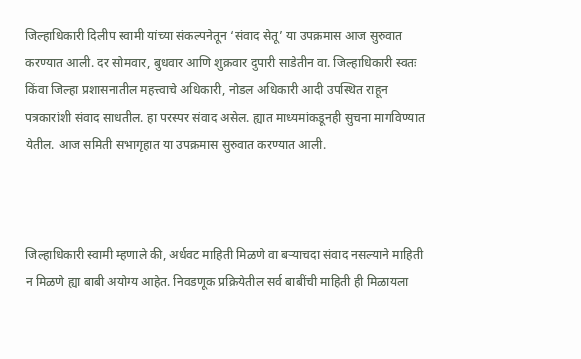जिल्हाधिकारी दिलीप स्वामी यांच्या संकल्पनेतून ‘संवाद सेतू’ या उपक्रमास आज सुरुवात करण्यात आली. दर सोमवार, बुधवार आणि शुक्रवार दुपारी साडेतीन वा. जिल्हाधिकारी स्वतः किंवा जिल्हा प्रशासनातील महत्त्वाचे अधिकारी, नोडल अधिकारी आदी उपस्थित राहून पत्रकारांशी संवाद साधतील. हा परस्पर संवाद असेल. ह्यात माध्यमांकडूनही सुचना मागविण्यात येतील. आज समिती सभागृहात या उपक्रमास सुरुवात करण्यात आली.



जिल्हाधिकारी स्वामी म्हणाले की, अर्धवट माहिती मिळणे वा बऱ्याचदा संवाद नसल्याने माहिती न मिळणे ह्या बाबी अयोग्य आहेत. निवडणूक प्रक्रियेतील सर्व बाबींची माहिती ही मिळायला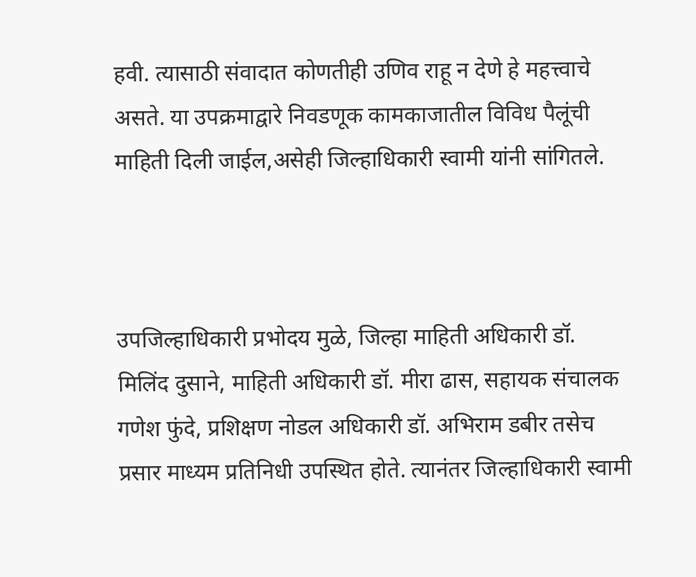हवी. त्यासाठी संवादात कोणतीही उणिव राहू न देणे हे महत्त्वाचे असते. या उपक्रमाद्वारे निवडणूक कामकाजातील विविध पैलूंची माहिती दिली जाईल,असेही जिल्हाधिकारी स्वामी यांनी सांगितले.



उपजिल्हाधिकारी प्रभोदय मुळे, जिल्हा माहिती अधिकारी डॉ. मिलिंद दुसाने, माहिती अधिकारी डॉ. मीरा ढास, सहायक संचालक गणेश फुंदे, प्रशिक्षण नोडल अधिकारी डॉ. अभिराम डबीर तसेच प्रसार माध्यम प्रतिनिधी उपस्थित होते. त्यानंतर जिल्हाधिकारी स्वामी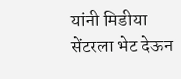यांनी मिडीया सेंटरला भेट देऊन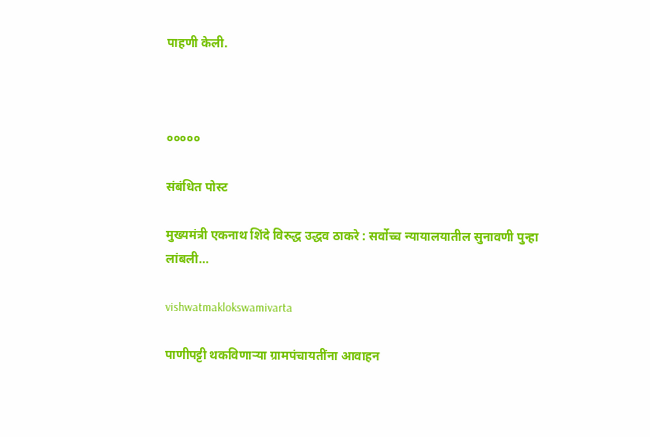पाहणी केली.



०००००

संबंधित पोस्ट

मुख्यमंत्री एकनाथ शिंदे विरुद्ध उद्धव ठाकरे : सर्वोच्च न्यायालयातील सुनावणी पुन्हा लांबली…

vishwatmaklokswamivarta

पाणीपट्टी थकविणाऱ्या ग्रामपंचायतींना आवाहन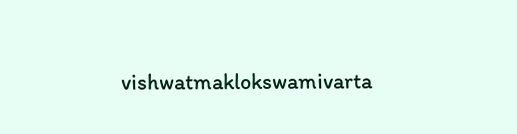vishwatmaklokswamivarta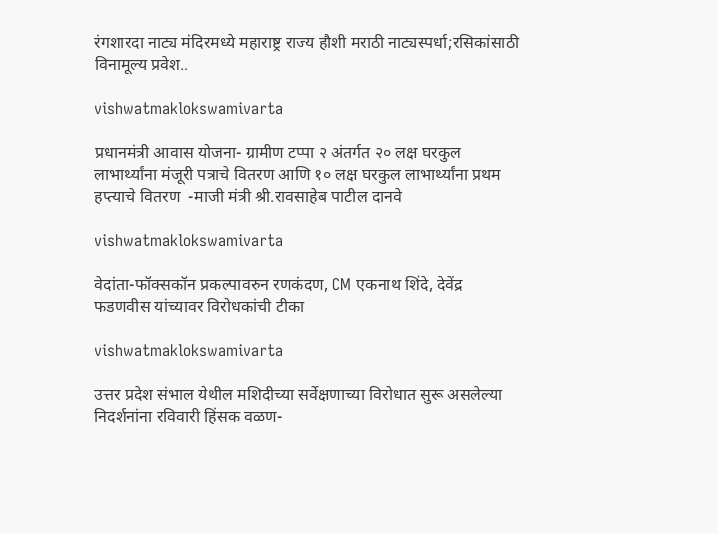रंगशारदा नाट्य मंदिरमध्ये महाराष्ट्र राज्य हौशी मराठी नाट्यस्पर्धा;रसिकांसाठी विनामूल्य प्रवेश..

vishwatmaklokswamivarta

प्रधानमंत्री आवास योजना- ग्रामीण टप्पा २ अंतर्गत २० लक्ष घरकुल लाभार्थ्यांना मंजूरी पत्राचे वितरण आणि १० लक्ष घरकुल लाभार्थ्यांना प्रथम हप्त्याचे वितरण  -माजी मंत्री श्री.रावसाहेब पाटील दानवे

vishwatmaklokswamivarta

वेदांता-फॉक्सकॉन प्रकल्पावरुन रणकंदण, CM एकनाथ शिंदे, देवेंद्र फडणवीस यांच्यावर विरोधकांची टीका

vishwatmaklokswamivarta

उत्तर प्रदेश संभाल येथील मशिदीच्या सर्वेक्षणाच्या विरोधात सुरू असलेल्या निदर्शनांना रविवारी हिंसक वळण-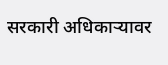सरकारी अधिकाऱ्यावर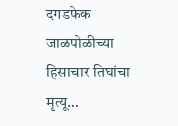दगडफेक जाळपोळीच्या हिसाचार तिघांचा मृत्यू…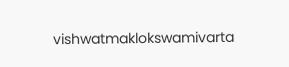vishwatmaklokswamivarta